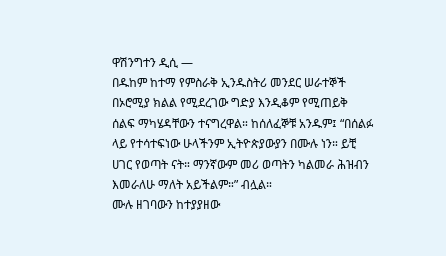ዋሽንግተን ዲሲ —
በዱከም ከተማ የምስራቅ ኢንዱስትሪ መንደር ሠራተኞች በኦሮሚያ ክልል የሚደረገው ግድያ እንዲቆም የሚጠይቅ ሰልፍ ማካሄዳቸውን ተናግረዋል። ከሰለፈኞቹ አንዱም፤ “በሰልፉ ላይ የተሳተፍነው ሁላችንም ኢትዮጵያውያን በሙሉ ነን። ይቺ ሀገር የወጣት ናት። ማንኛውም መሪ ወጣትን ካልመራ ሕዝብን እመራለሁ ማለት አይችልም።” ብሏል።
ሙሉ ዘገባውን ከተያያዘው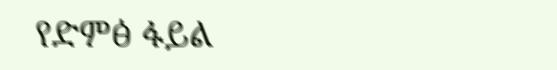የድምፅ ፋይል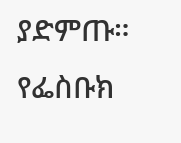ያድምጡ።
የፌስቡክ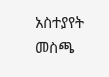አስተያየት መስጫ